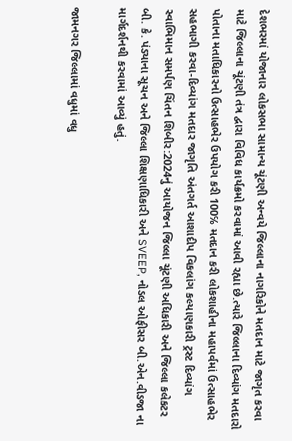દેશભરમાં યોજાનાર લોકસભા સામાન્ય ચૂંટણી અન્વયે જિલ્લાના નાગરિકોને મતદાન માટે જાગૃત કરવા માટે જિલ્લાના ચૂંટણી તંત્ર દ્વારા વિવિધ કાર્યક્રમો કરવામાં આવી રહ્યા છે.ત્યારે જિલ્લાના દિવ્યાંગ મતદારો પોતાના મતાધિકારનો ઉત્સાહભેર ઉપયોગ કરી 100℅ મતદાન કરી લોકશાહીના મહાપર્વમાં ઉત્સાહભેર સહભાગી કરવા-દિવ્યાંગ મતદાર જાગૃતિ અંતગર્ત આશાદીપ વિકલાંગ કલ્યાણકારી ટ્રસ્ટ દિવ્યાંગ સ્વાભિમાન સમર્પણ ચિંતન શિબીર:2024નું આયોજન જિલ્લા ચૂંટણી અધિકારી અને જિલ્લા કલેકટર બી. કે. પંડ્યાના સૂચન અને જિલ્લા શિક્ષણાધિકારી અને SVEEP, નોડલ ઓફીસર બી.એન.વીડજા ના માર્ગદર્શનથી કરવામાં આવ્યું હતું.

જામનગર જિલ્લામાં વધુમાં વધુ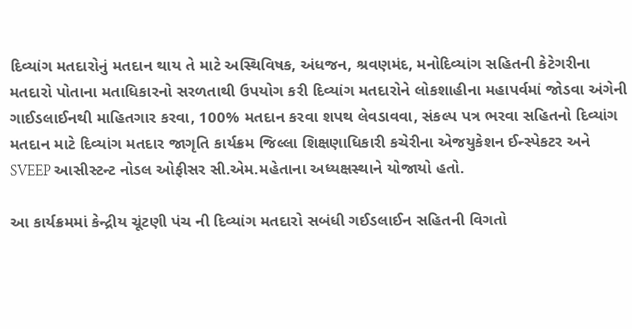દિવ્યાંગ મતદારોનું મતદાન થાય તે માટે અસ્થિવિષક, અંધજન, શ્રવણમંદ, મનોદિવ્યાંગ સહિતની કેટેગરીના મતદારો પોતાના મતાધિકારનો સરળતાથી ઉપયોગ કરી દિવ્યાંગ મતદારોને લોકશાહીના મહાપર્વમાં જોડવા અંગેની ગાઈડલાઈનથી માહિતગાર કરવા, 100% મતદાન કરવા શપથ લેવડાવવા, સંકલ્પ પત્ર ભરવા સહિતનો દિવ્યાંગ મતદાન માટે દિવ્યાંગ મતદાર જાગૃતિ કાર્યક્રમ જિલ્લા શિક્ષણાધિકારી કચેરીના એજયુકેશન ઈન્સ્પેકટર અને SVEEP આસીસ્ટન્ટ નોડલ ઓફીસર સી.એમ.મહેતાના અધ્યક્ષસ્થાને યોજાયો હતો.

આ કાર્યક્રમમાં કેન્દ્રીય ચૂંટણી પંચ ની દિવ્યાંગ મતદારો સબંધી ગઈડલાઈન સહિતની વિગતો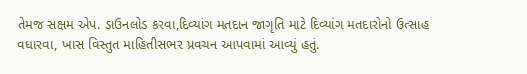તેમજ સક્ષમ એપ. ડાઉનલોડ કરવા,દિવ્યાંગ મતદાન જાગૃતિ માટે દિવ્યાંગ મતદારોનો ઉત્સાહ વધારવા, ખાસ વિસ્તુત માહિતીસભર પ્રવચન આપવામાં આવ્યું હતું.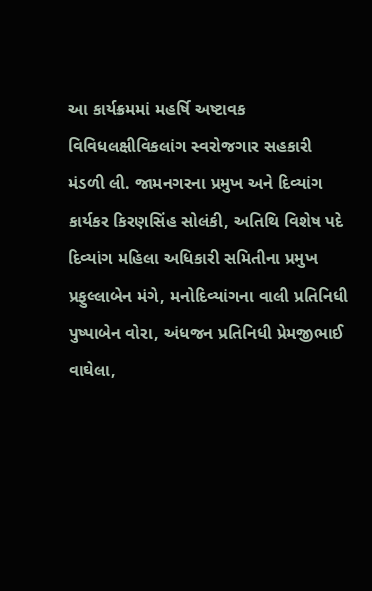આ કાર્યક્રમમાં મહર્ષિ અષ્ટાવક વિવિધલક્ષીવિકલાંગ સ્વરોજગાર સહકારી મંડળી લી. જામનગરના પ્રમુખ અને દિવ્યાંગ કાર્યકર કિરણસિંહ સોલંકી, અતિથિ વિશેષ પદે દિવ્યાંગ મહિલા અધિકારી સમિતીના પ્રમુખ પ્રફુલ્લાબેન મંગે, મનોદિવ્યાંગના વાલી પ્રતિનિધી પુષ્પાબેન વોરા, અંધજન પ્રતિનિધી પ્રેમજીભાઈ વાઘેલા,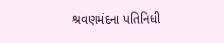શ્રવણમંદના પતિનિધી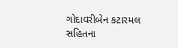ગોદાવરીબેન કટારમલ સહિતના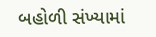બહોળી સંખ્યામાં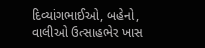દિવ્યાંગભાઈઓ, બહેનો, વાલીઓ ઉત્સાહભેર ખાસ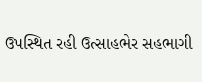ઉપસ્થિત રહી ઉત્સાહભેર સહભાગી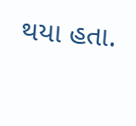થયા હતા.